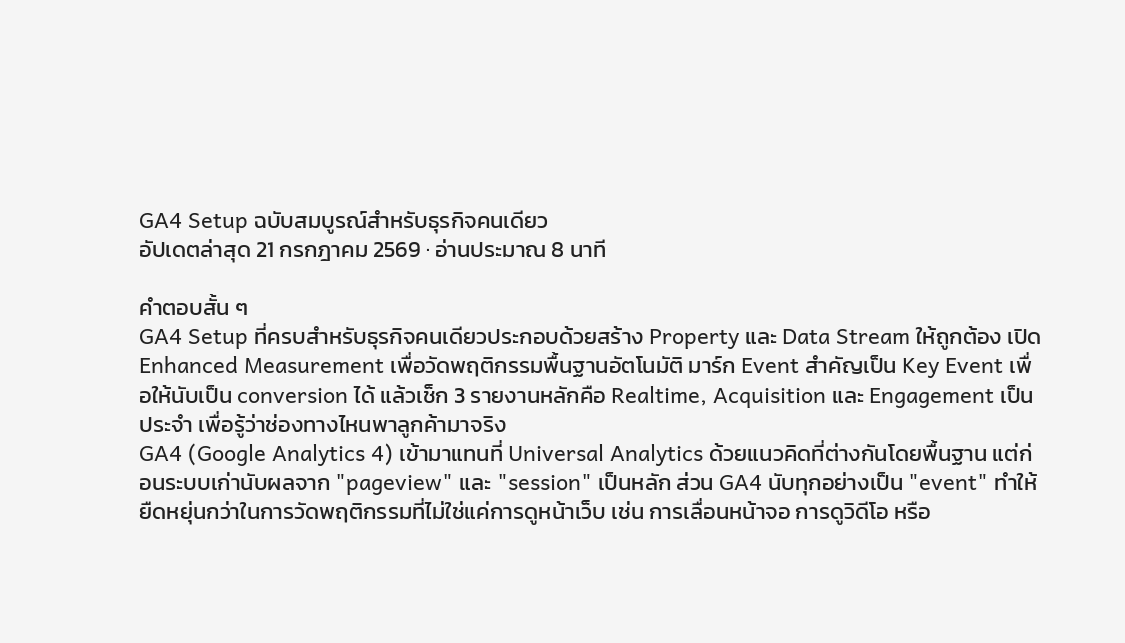GA4 Setup ฉบับสมบูรณ์สำหรับธุรกิจคนเดียว
อัปเดตล่าสุด 21 กรกฎาคม 2569 · อ่านประมาณ 8 นาที

คำตอบสั้น ๆ
GA4 Setup ที่ครบสำหรับธุรกิจคนเดียวประกอบด้วยสร้าง Property และ Data Stream ให้ถูกต้อง เปิด Enhanced Measurement เพื่อวัดพฤติกรรมพื้นฐานอัตโนมัติ มาร์ก Event สำคัญเป็น Key Event เพื่อให้นับเป็น conversion ได้ แล้วเช็ก 3 รายงานหลักคือ Realtime, Acquisition และ Engagement เป็นประจำ เพื่อรู้ว่าช่องทางไหนพาลูกค้ามาจริง
GA4 (Google Analytics 4) เข้ามาแทนที่ Universal Analytics ด้วยแนวคิดที่ต่างกันโดยพื้นฐาน แต่ก่อนระบบเก่านับผลจาก "pageview" และ "session" เป็นหลัก ส่วน GA4 นับทุกอย่างเป็น "event" ทำให้ยืดหยุ่นกว่าในการวัดพฤติกรรมที่ไม่ใช่แค่การดูหน้าเว็บ เช่น การเลื่อนหน้าจอ การดูวิดีโอ หรือ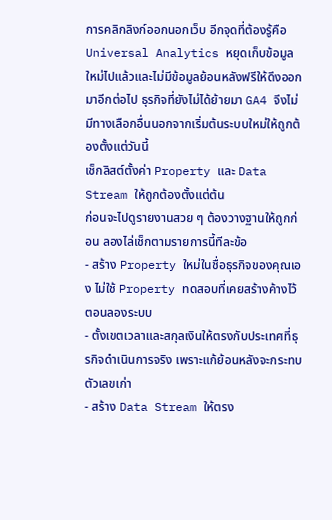การคลิกลิงก์ออกนอกเว็บ อีกจุดที่ต้องรู้คือ Universal Analytics หยุดเก็บข้อมูลใหม่ไปแล้วและไม่มีข้อมูลย้อนหลังฟรีให้ดึงออกมาอีกต่อไป ธุรกิจที่ยังไม่ได้ย้ายมา GA4 จึงไม่มีทางเลือกอื่นนอกจากเริ่มต้นระบบใหม่ให้ถูกต้องตั้งแต่วันนี้
เช็กลิสต์ตั้งค่า Property และ Data Stream ให้ถูกต้องตั้งแต่ต้น
ก่อนจะไปดูรายงานสวย ๆ ต้องวางฐานให้ถูกก่อน ลองไล่เช็กตามรายการนี้ทีละข้อ
- สร้าง Property ใหม่ในชื่อธุรกิจของคุณเอง ไม่ใช้ Property ทดสอบที่เคยสร้างค้างไว้ตอนลองระบบ
- ตั้งเขตเวลาและสกุลเงินให้ตรงกับประเทศที่ธุรกิจดำเนินการจริง เพราะแก้ย้อนหลังจะกระทบตัวเลขเก่า
- สร้าง Data Stream ให้ตรง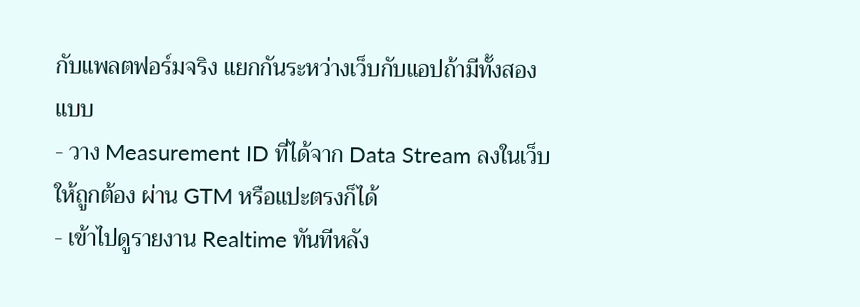กับแพลตฟอร์มจริง แยกกันระหว่างเว็บกับแอปถ้ามีทั้งสองแบบ
- วาง Measurement ID ที่ได้จาก Data Stream ลงในเว็บให้ถูกต้อง ผ่าน GTM หรือแปะตรงก็ได้
- เข้าไปดูรายงาน Realtime ทันทีหลัง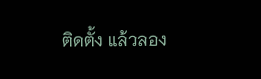ติดตั้ง แล้วลอง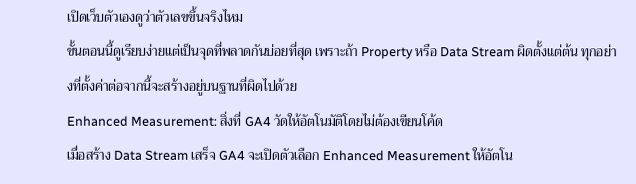เปิดเว็บตัวเองดูว่าตัวเลขขึ้นจริงไหม
ขั้นตอนนี้ดูเรียบง่ายแต่เป็นจุดที่พลาดกันบ่อยที่สุด เพราะถ้า Property หรือ Data Stream ผิดตั้งแต่ต้น ทุกอย่างที่ตั้งค่าต่อจากนี้จะสร้างอยู่บนฐานที่ผิดไปด้วย
Enhanced Measurement: สิ่งที่ GA4 วัดให้อัตโนมัติโดยไม่ต้องเขียนโค้ด
เมื่อสร้าง Data Stream เสร็จ GA4 จะเปิดตัวเลือก Enhanced Measurement ให้อัตโน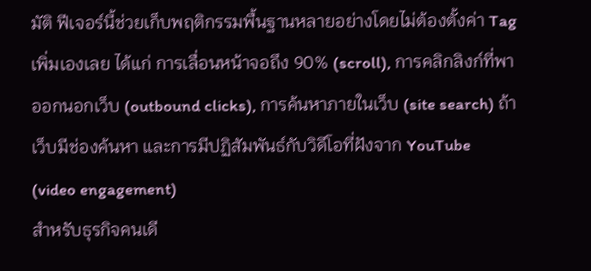มัติ ฟีเจอร์นี้ช่วยเก็บพฤติกรรมพื้นฐานหลายอย่างโดยไม่ต้องตั้งค่า Tag เพิ่มเองเลย ได้แก่ การเลื่อนหน้าจอถึง 90% (scroll), การคลิกลิงก์ที่พาออกนอกเว็บ (outbound clicks), การค้นหาภายในเว็บ (site search) ถ้าเว็บมีช่องค้นหา และการมีปฏิสัมพันธ์กับวิดีโอที่ฝังจาก YouTube (video engagement)
สำหรับธุรกิจคนเดี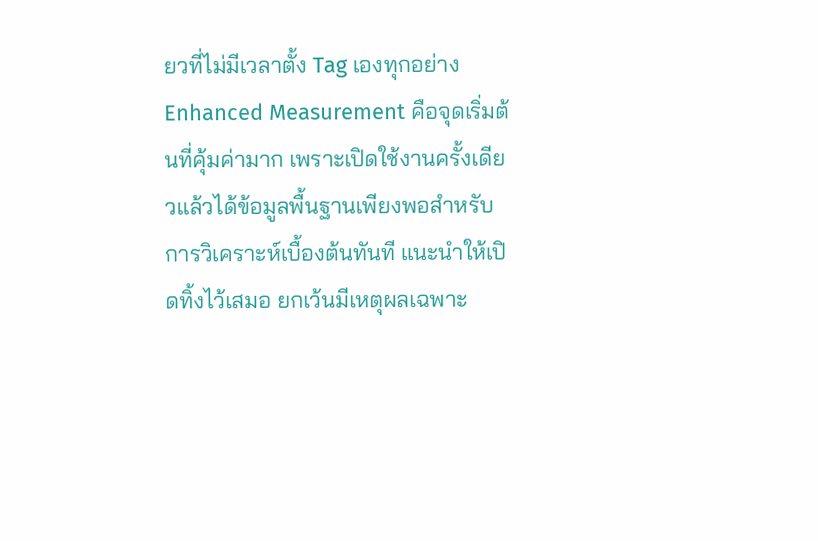ยวที่ไม่มีเวลาตั้ง Tag เองทุกอย่าง Enhanced Measurement คือจุดเริ่มต้นที่คุ้มค่ามาก เพราะเปิดใช้งานครั้งเดียวแล้วได้ข้อมูลพื้นฐานเพียงพอสำหรับการวิเคราะห์เบื้องต้นทันที แนะนำให้เปิดทิ้งไว้เสมอ ยกเว้นมีเหตุผลเฉพาะ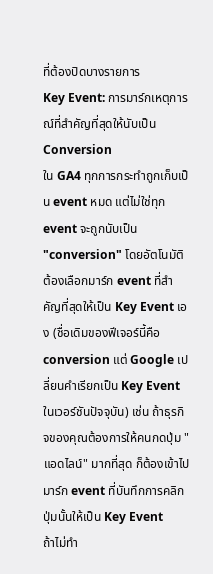ที่ต้องปิดบางรายการ
Key Event: การมาร์กเหตุการณ์ที่สำคัญที่สุดให้นับเป็น Conversion
ใน GA4 ทุกการกระทำถูกเก็บเป็น event หมด แต่ไม่ใช่ทุก event จะถูกนับเป็น "conversion" โดยอัตโนมัติ ต้องเลือกมาร์ก event ที่สำคัญที่สุดให้เป็น Key Event เอง (ชื่อเดิมของฟีเจอร์นี้คือ conversion แต่ Google เปลี่ยนคำเรียกเป็น Key Event ในเวอร์ชันปัจจุบัน) เช่น ถ้าธุรกิจของคุณต้องการให้คนกดปุ่ม "แอดไลน์" มากที่สุด ก็ต้องเข้าไปมาร์ก event ที่บันทึกการคลิกปุ่มนั้นให้เป็น Key Event
ถ้าไม่ทำ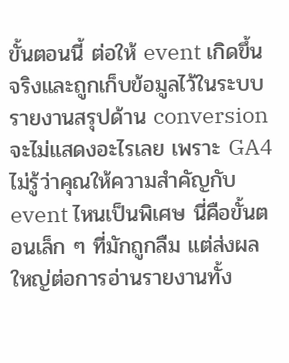ขั้นตอนนี้ ต่อให้ event เกิดขึ้นจริงและถูกเก็บข้อมูลไว้ในระบบ รายงานสรุปด้าน conversion จะไม่แสดงอะไรเลย เพราะ GA4 ไม่รู้ว่าคุณให้ความสำคัญกับ event ไหนเป็นพิเศษ นี่คือขั้นตอนเล็ก ๆ ที่มักถูกลืม แต่ส่งผลใหญ่ต่อการอ่านรายงานทั้ง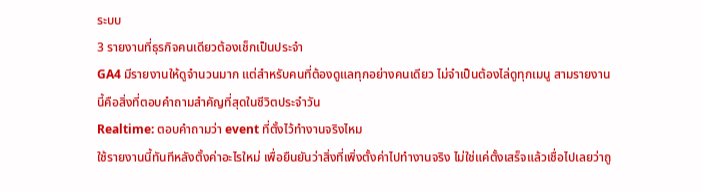ระบบ
3 รายงานที่ธุรกิจคนเดียวต้องเช็กเป็นประจำ
GA4 มีรายงานให้ดูจำนวนมาก แต่สำหรับคนที่ต้องดูแลทุกอย่างคนเดียว ไม่จำเป็นต้องไล่ดูทุกเมนู สามรายงานนี้คือสิ่งที่ตอบคำถามสำคัญที่สุดในชีวิตประจำวัน
Realtime: ตอบคำถามว่า event ที่ตั้งไว้ทำงานจริงไหม
ใช้รายงานนี้ทันทีหลังตั้งค่าอะไรใหม่ เพื่อยืนยันว่าสิ่งที่เพิ่งตั้งค่าไปทำงานจริง ไม่ใช่แค่ตั้งเสร็จแล้วเชื่อไปเลยว่าถู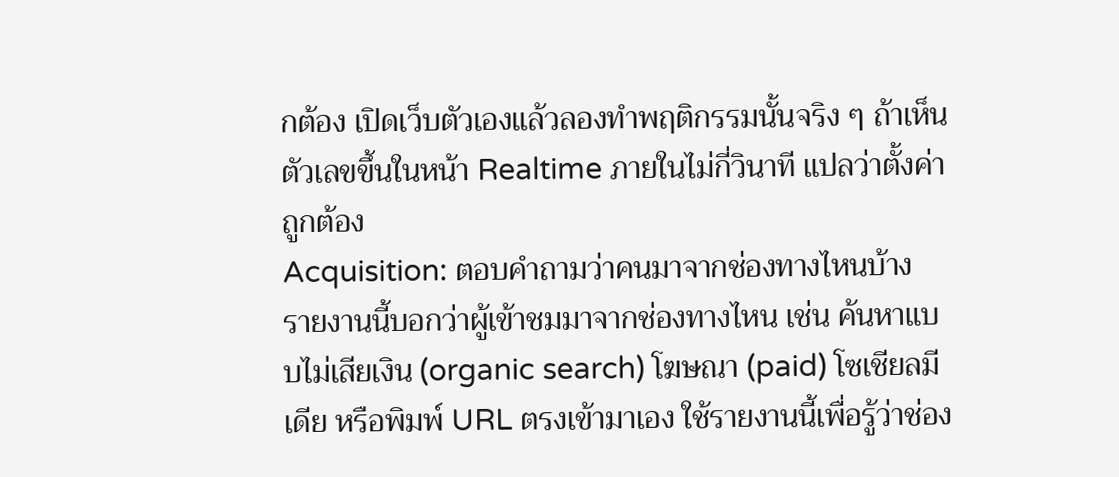กต้อง เปิดเว็บตัวเองแล้วลองทำพฤติกรรมนั้นจริง ๆ ถ้าเห็นตัวเลขขึ้นในหน้า Realtime ภายในไม่กี่วินาที แปลว่าตั้งค่าถูกต้อง
Acquisition: ตอบคำถามว่าคนมาจากช่องทางไหนบ้าง
รายงานนี้บอกว่าผู้เข้าชมมาจากช่องทางไหน เช่น ค้นหาแบบไม่เสียเงิน (organic search) โฆษณา (paid) โซเชียลมีเดีย หรือพิมพ์ URL ตรงเข้ามาเอง ใช้รายงานนี้เพื่อรู้ว่าช่อง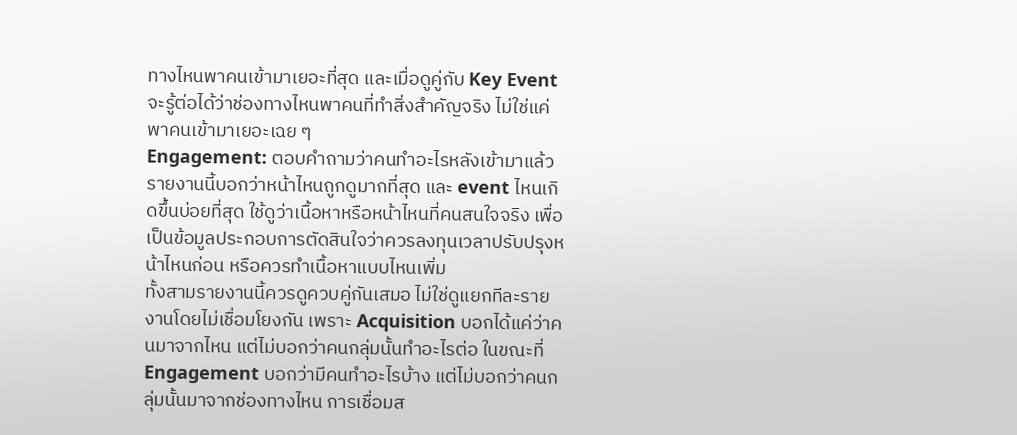ทางไหนพาคนเข้ามาเยอะที่สุด และเมื่อดูคู่กับ Key Event จะรู้ต่อได้ว่าช่องทางไหนพาคนที่ทำสิ่งสำคัญจริง ไม่ใช่แค่พาคนเข้ามาเยอะเฉย ๆ
Engagement: ตอบคำถามว่าคนทำอะไรหลังเข้ามาแล้ว
รายงานนี้บอกว่าหน้าไหนถูกดูมากที่สุด และ event ไหนเกิดขึ้นบ่อยที่สุด ใช้ดูว่าเนื้อหาหรือหน้าไหนที่คนสนใจจริง เพื่อเป็นข้อมูลประกอบการตัดสินใจว่าควรลงทุนเวลาปรับปรุงหน้าไหนก่อน หรือควรทำเนื้อหาแบบไหนเพิ่ม
ทั้งสามรายงานนี้ควรดูควบคู่กันเสมอ ไม่ใช่ดูแยกทีละรายงานโดยไม่เชื่อมโยงกัน เพราะ Acquisition บอกได้แค่ว่าคนมาจากไหน แต่ไม่บอกว่าคนกลุ่มนั้นทำอะไรต่อ ในขณะที่ Engagement บอกว่ามีคนทำอะไรบ้าง แต่ไม่บอกว่าคนกลุ่มนั้นมาจากช่องทางไหน การเชื่อมส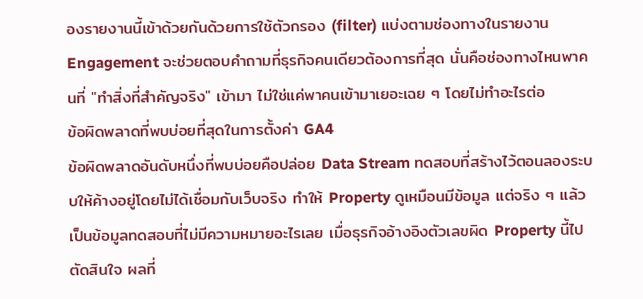องรายงานนี้เข้าด้วยกันด้วยการใช้ตัวกรอง (filter) แบ่งตามช่องทางในรายงาน Engagement จะช่วยตอบคำถามที่ธุรกิจคนเดียวต้องการที่สุด นั่นคือช่องทางไหนพาคนที่ "ทำสิ่งที่สำคัญจริง" เข้ามา ไม่ใช่แค่พาคนเข้ามาเยอะเฉย ๆ โดยไม่ทำอะไรต่อ
ข้อผิดพลาดที่พบบ่อยที่สุดในการตั้งค่า GA4
ข้อผิดพลาดอันดับหนึ่งที่พบบ่อยคือปล่อย Data Stream ทดสอบที่สร้างไว้ตอนลองระบบให้ค้างอยู่โดยไม่ได้เชื่อมกับเว็บจริง ทำให้ Property ดูเหมือนมีข้อมูล แต่จริง ๆ แล้วเป็นข้อมูลทดสอบที่ไม่มีความหมายอะไรเลย เมื่อธุรกิจอ้างอิงตัวเลขผิด Property นี้ไปตัดสินใจ ผลที่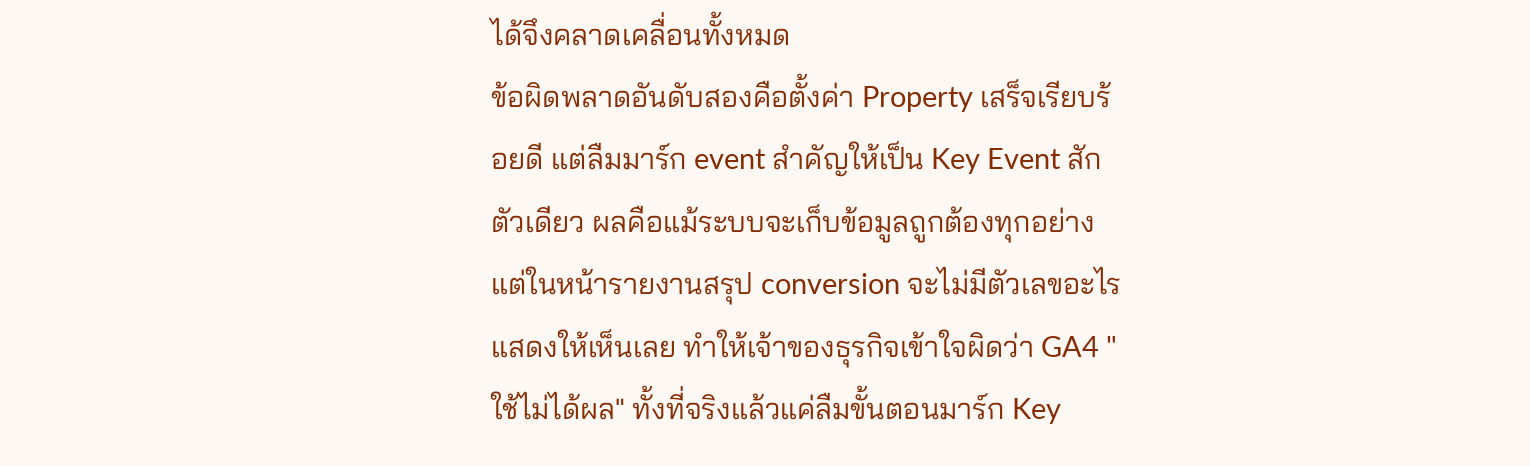ได้จึงคลาดเคลื่อนทั้งหมด
ข้อผิดพลาดอันดับสองคือตั้งค่า Property เสร็จเรียบร้อยดี แต่ลืมมาร์ก event สำคัญให้เป็น Key Event สักตัวเดียว ผลคือแม้ระบบจะเก็บข้อมูลถูกต้องทุกอย่าง แต่ในหน้ารายงานสรุป conversion จะไม่มีตัวเลขอะไรแสดงให้เห็นเลย ทำให้เจ้าของธุรกิจเข้าใจผิดว่า GA4 "ใช้ไม่ได้ผล" ทั้งที่จริงแล้วแค่ลืมขั้นตอนมาร์ก Key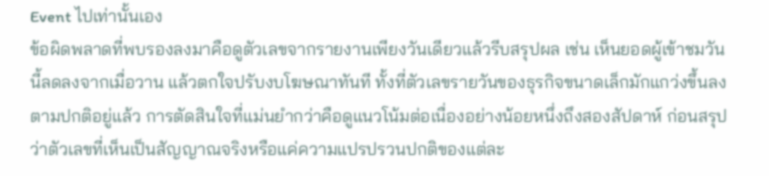Event ไปเท่านั้นเอง
ข้อผิดพลาดที่พบรองลงมาคือดูตัวเลขจากรายงานเพียงวันเดียวแล้วรีบสรุปผล เช่น เห็นยอดผู้เข้าชมวันนี้ลดลงจากเมื่อวาน แล้วตกใจปรับงบโฆษณาทันที ทั้งที่ตัวเลขรายวันของธุรกิจขนาดเล็กมักแกว่งขึ้นลงตามปกติอยู่แล้ว การตัดสินใจที่แม่นยำกว่าคือดูแนวโน้มต่อเนื่องอย่างน้อยหนึ่งถึงสองสัปดาห์ ก่อนสรุปว่าตัวเลขที่เห็นเป็นสัญญาณจริงหรือแค่ความแปรปรวนปกติของแต่ละ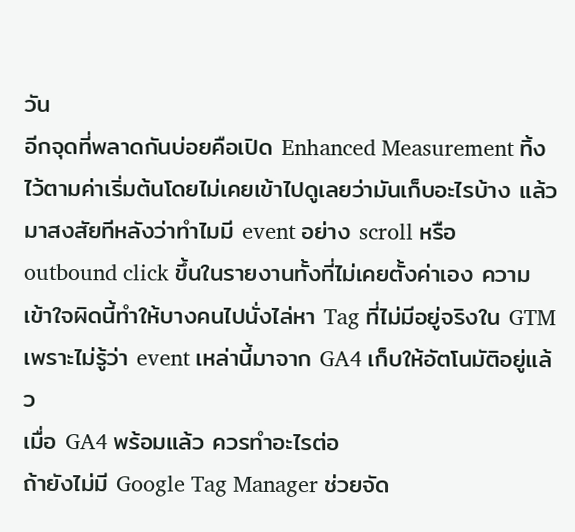วัน
อีกจุดที่พลาดกันบ่อยคือเปิด Enhanced Measurement ทิ้งไว้ตามค่าเริ่มต้นโดยไม่เคยเข้าไปดูเลยว่ามันเก็บอะไรบ้าง แล้วมาสงสัยทีหลังว่าทำไมมี event อย่าง scroll หรือ outbound click ขึ้นในรายงานทั้งที่ไม่เคยตั้งค่าเอง ความเข้าใจผิดนี้ทำให้บางคนไปนั่งไล่หา Tag ที่ไม่มีอยู่จริงใน GTM เพราะไม่รู้ว่า event เหล่านี้มาจาก GA4 เก็บให้อัตโนมัติอยู่แล้ว
เมื่อ GA4 พร้อมแล้ว ควรทำอะไรต่อ
ถ้ายังไม่มี Google Tag Manager ช่วยจัด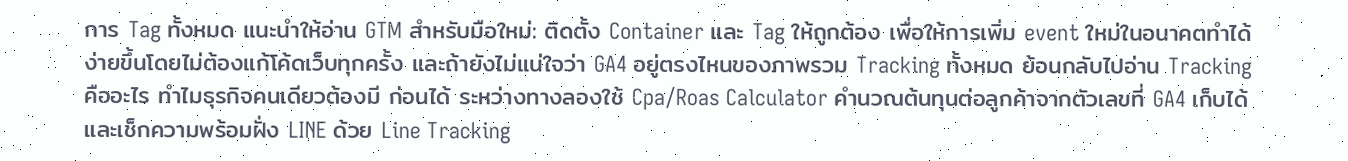การ Tag ทั้งหมด แนะนำให้อ่าน GTM สำหรับมือใหม่: ติดตั้ง Container และ Tag ให้ถูกต้อง เพื่อให้การเพิ่ม event ใหม่ในอนาคตทำได้ง่ายขึ้นโดยไม่ต้องแก้โค้ดเว็บทุกครั้ง และถ้ายังไม่แน่ใจว่า GA4 อยู่ตรงไหนของภาพรวม Tracking ทั้งหมด ย้อนกลับไปอ่าน Tracking คืออะไร ทำไมธุรกิจคนเดียวต้องมี ก่อนได้ ระหว่างทางลองใช้ Cpa/Roas Calculator คำนวณต้นทุนต่อลูกค้าจากตัวเลขที่ GA4 เก็บได้ และเช็กความพร้อมฝั่ง LINE ด้วย Line Tracking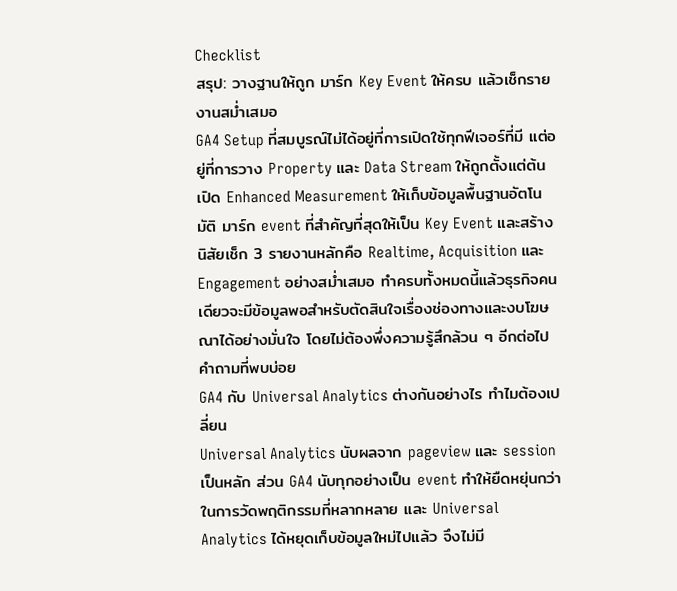Checklist
สรุป: วางฐานให้ถูก มาร์ก Key Event ให้ครบ แล้วเช็กรายงานสม่ำเสมอ
GA4 Setup ที่สมบูรณ์ไม่ได้อยู่ที่การเปิดใช้ทุกฟีเจอร์ที่มี แต่อยู่ที่การวาง Property และ Data Stream ให้ถูกตั้งแต่ต้น เปิด Enhanced Measurement ให้เก็บข้อมูลพื้นฐานอัตโนมัติ มาร์ก event ที่สำคัญที่สุดให้เป็น Key Event และสร้างนิสัยเช็ก 3 รายงานหลักคือ Realtime, Acquisition และ Engagement อย่างสม่ำเสมอ ทำครบทั้งหมดนี้แล้วธุรกิจคนเดียวจะมีข้อมูลพอสำหรับตัดสินใจเรื่องช่องทางและงบโฆษณาได้อย่างมั่นใจ โดยไม่ต้องพึ่งความรู้สึกล้วน ๆ อีกต่อไป
คำถามที่พบบ่อย
GA4 กับ Universal Analytics ต่างกันอย่างไร ทำไมต้องเปลี่ยน
Universal Analytics นับผลจาก pageview และ session เป็นหลัก ส่วน GA4 นับทุกอย่างเป็น event ทำให้ยืดหยุ่นกว่าในการวัดพฤติกรรมที่หลากหลาย และ Universal Analytics ได้หยุดเก็บข้อมูลใหม่ไปแล้ว จึงไม่มี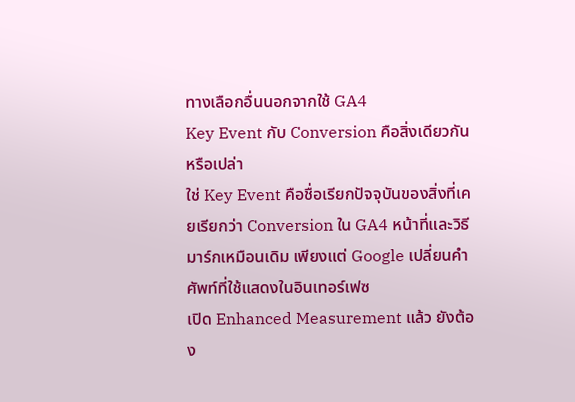ทางเลือกอื่นนอกจากใช้ GA4
Key Event กับ Conversion คือสิ่งเดียวกันหรือเปล่า
ใช่ Key Event คือชื่อเรียกปัจจุบันของสิ่งที่เคยเรียกว่า Conversion ใน GA4 หน้าที่และวิธีมาร์กเหมือนเดิม เพียงแต่ Google เปลี่ยนคำศัพท์ที่ใช้แสดงในอินเทอร์เฟซ
เปิด Enhanced Measurement แล้ว ยังต้อง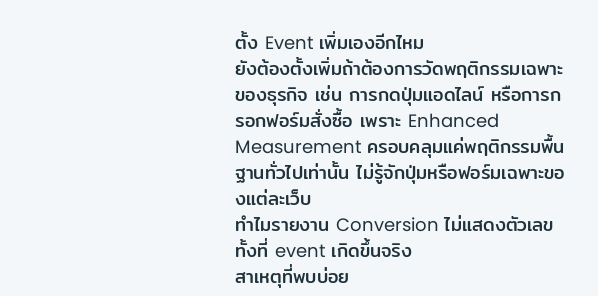ตั้ง Event เพิ่มเองอีกไหม
ยังต้องตั้งเพิ่มถ้าต้องการวัดพฤติกรรมเฉพาะของธุรกิจ เช่น การกดปุ่มแอดไลน์ หรือการกรอกฟอร์มสั่งซื้อ เพราะ Enhanced Measurement ครอบคลุมแค่พฤติกรรมพื้นฐานทั่วไปเท่านั้น ไม่รู้จักปุ่มหรือฟอร์มเฉพาะของแต่ละเว็บ
ทำไมรายงาน Conversion ไม่แสดงตัวเลขทั้งที่ event เกิดขึ้นจริง
สาเหตุที่พบบ่อย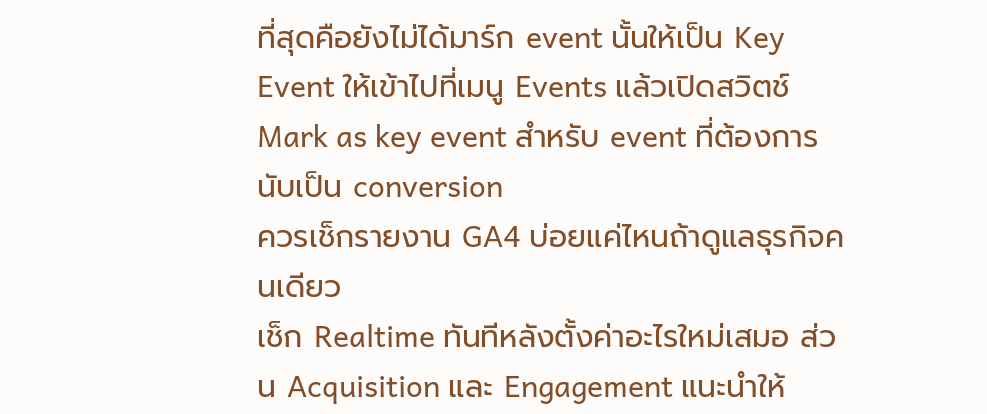ที่สุดคือยังไม่ได้มาร์ก event นั้นให้เป็น Key Event ให้เข้าไปที่เมนู Events แล้วเปิดสวิตช์ Mark as key event สำหรับ event ที่ต้องการนับเป็น conversion
ควรเช็กรายงาน GA4 บ่อยแค่ไหนถ้าดูแลธุรกิจคนเดียว
เช็ก Realtime ทันทีหลังตั้งค่าอะไรใหม่เสมอ ส่วน Acquisition และ Engagement แนะนำให้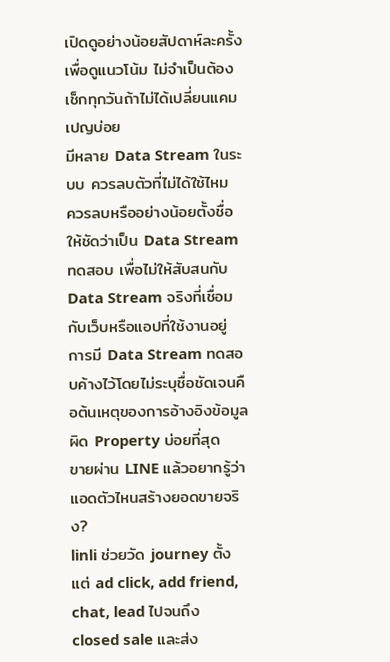เปิดดูอย่างน้อยสัปดาห์ละครั้งเพื่อดูแนวโน้ม ไม่จำเป็นต้องเช็กทุกวันถ้าไม่ได้เปลี่ยนแคมเปญบ่อย
มีหลาย Data Stream ในระบบ ควรลบตัวที่ไม่ได้ใช้ไหม
ควรลบหรืออย่างน้อยตั้งชื่อให้ชัดว่าเป็น Data Stream ทดสอบ เพื่อไม่ให้สับสนกับ Data Stream จริงที่เชื่อมกับเว็บหรือแอปที่ใช้งานอยู่ การมี Data Stream ทดสอบค้างไว้โดยไม่ระบุชื่อชัดเจนคือต้นเหตุของการอ้างอิงข้อมูลผิด Property บ่อยที่สุด
ขายผ่าน LINE แล้วอยากรู้ว่าแอดตัวไหนสร้างยอดขายจริง?
linli ช่วยวัด journey ตั้งแต่ ad click, add friend, chat, lead ไปจนถึง closed sale และส่ง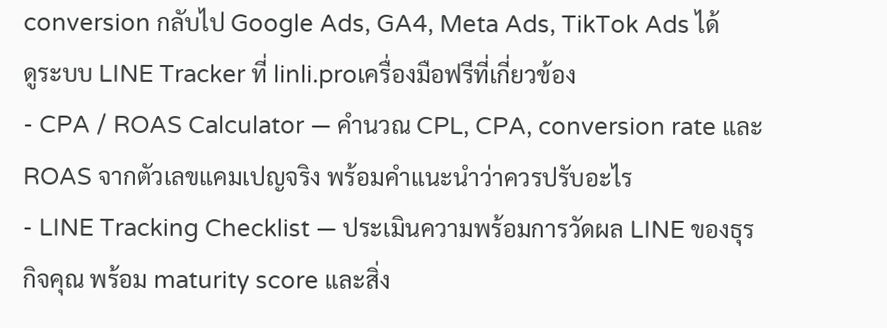conversion กลับไป Google Ads, GA4, Meta Ads, TikTok Ads ได้
ดูระบบ LINE Tracker ที่ linli.proเครื่องมือฟรีที่เกี่ยวข้อง
- CPA / ROAS Calculator — คำนวณ CPL, CPA, conversion rate และ ROAS จากตัวเลขแคมเปญจริง พร้อมคำแนะนำว่าควรปรับอะไร
- LINE Tracking Checklist — ประเมินความพร้อมการวัดผล LINE ของธุรกิจคุณ พร้อม maturity score และสิ่ง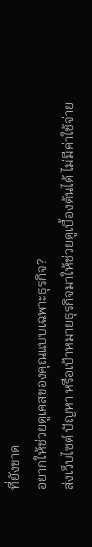ที่ยังขาด
อยากให้ช่วยดูเคสของคุณแบบเฉพาะธุรกิจ?
ส่งเว็บไซต์ ปัญหา หรือเป้าหมายธุรกิจมาให้ช่วยดูเบื้องต้นได้ ไม่มีค่าใช้จ่าย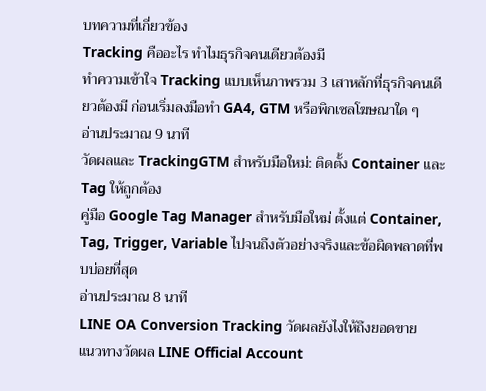บทความที่เกี่ยวข้อง
Tracking คืออะไร ทำไมธุรกิจคนเดียวต้องมี
ทำความเข้าใจ Tracking แบบเห็นภาพรวม 3 เสาหลักที่ธุรกิจคนเดียวต้องมี ก่อนเริ่มลงมือทำ GA4, GTM หรือพิกเซลโฆษณาใด ๆ
อ่านประมาณ 9 นาที
วัดผลและ TrackingGTM สำหรับมือใหม่: ติดตั้ง Container และ Tag ให้ถูกต้อง
คู่มือ Google Tag Manager สำหรับมือใหม่ ตั้งแต่ Container, Tag, Trigger, Variable ไปจนถึงตัวอย่างจริงและข้อผิดพลาดที่พบบ่อยที่สุด
อ่านประมาณ 8 นาที
LINE OA Conversion Tracking วัดผลยังไงให้ถึงยอดขาย
แนวทางวัดผล LINE Official Account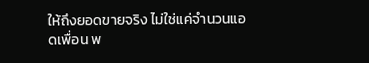ให้ถึงยอดขายจริง ไม่ใช่แค่จำนวนแอดเพื่อน พ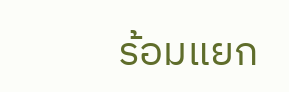ร้อมแยก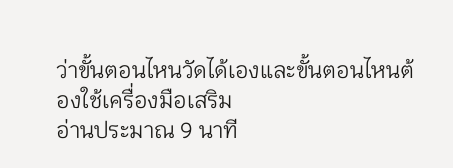ว่าขั้นตอนไหนวัดได้เองและขั้นตอนไหนต้องใช้เครื่องมือเสริม
อ่านประมาณ 9 นาที